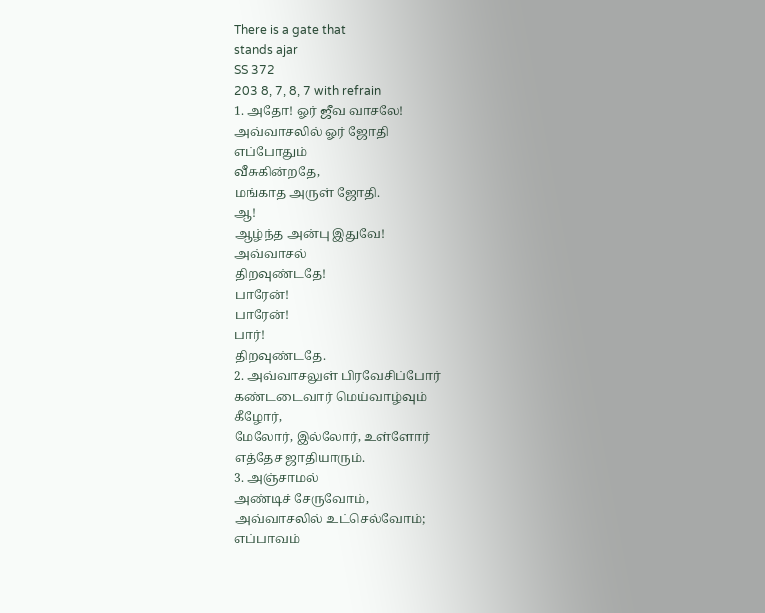There is a gate that
stands ajar
SS 372
203 8, 7, 8, 7 with refrain
1. அதோ! ஓர் ஜீவ வாசலே!
அவ்வாசலில் ஓர் ஜோதி
எப்போதும்
வீசுகின்றதே,
மங்காத அருள் ஜோதி.
ஆ!
ஆழ்ந்த அன்பு இதுவே!
அவ்வாசல்
திறவுண்டதே!
பாரேன்!
பாரேன்!
பார்!
திறவுண்டதே.
2. அவ்வாசலுள் பிரவேசிப்போர்
கண்டடைவார் மெய்வாழ்வும்
கீழோர்,
மேலோர், இல்லோர், உள்ளோர்
எத்தேச ஜாதியாரும்.
3. அஞ்சாமல்
அண்டிச் சேருவோம்,
அவ்வாசலில் உட்செல்வோம்;
எப்பாவம்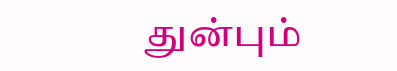துன்பும்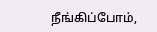நீங்கிப்போம்,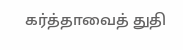கர்த்தாவைத் துதி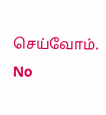செய்வோம்.
No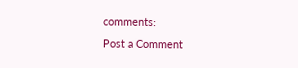comments:
Post a Comment